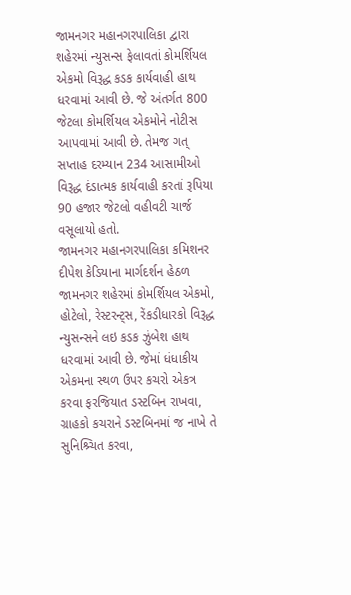જામનગર મહાનગરપાલિકા દ્વારા શહેરમાં ન્યુસન્સ ફેલાવતાં કોમર્શિયલ એકમો વિરૂદ્ધ કડક કાર્યવાહી હાથ ધરવામાં આવી છે. જે અંતર્ગત 800 જેટલા કોમર્શિયલ એકમોને નોટીસ આપવામાં આવી છે. તેમજ ગત્ સપ્તાહ દરમ્યાન 234 આસામીઓ વિરૂદ્ધ દંડાત્મક કાર્યવાહી કરતાં રૂપિયા 90 હજાર જેટલો વહીવટી ચાર્જ વસૂલાયો હતો.
જામનગર મહાનગરપાલિકા કમિશનર દીપેશ કેડિયાના માર્ગદર્શન હેઠળ જામનગર શહેરમાં કોમર્શિયલ એકમો, હોટેલો, રેસ્ટરન્ટ્સ, રેંકડીધારકો વિરૂદ્ધ ન્યુસન્સને લઇ કડક ઝુંબેશ હાથ ધરવામાં આવી છે. જેમાં ધંધાકીય એકમના સ્થળ ઉપર કચરો એકત્ર કરવા ફરજિયાત ડસ્ટબિન રાખવા, ગ્રાહકો કચરાને ડસ્ટબિનમાં જ નાખે તે સુનિશ્ર્ચિત કરવા,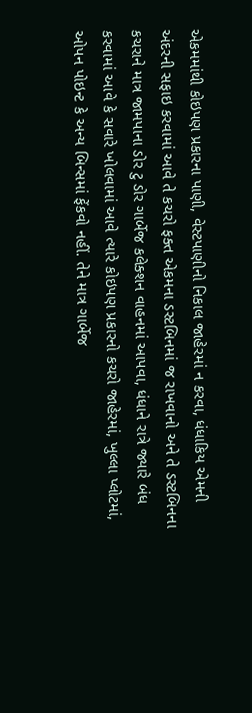એકમમાંથી કોઇપણ પ્રકારના પાણી, વેસ્ટપાણીનો નિકાલ જાહેરમાં ન કરવા, ધંધાકિય એમની અંદરની સફાઇ કરવામાં આવે તે કચરો ફક્ત એકમના ડસ્ટબિનમાં જ રાખવાનો અને તે ડસ્ટબિનના કચરાને માત્ર જામપાના ડોર ટુ ડોર ગાર્બેજ કલેક્શન વાહનમાં આપવા, ધંધાને રાત્રે જ્યારે બંધ કરવામાં આવે કે સવારે ખોલવામાં આવે ત્યારે કોઇપણ પ્રકારનો કચરો જાહેરમાં, ખુલ્લા પ્લોટમાં, ઓપન પોઇન્ટ કે અન્ય બિન્સમાં ફેંકવો નહીં. તેને માત્ર ગાર્બેજ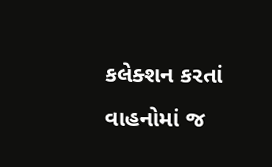કલેક્શન કરતાં વાહનોમાં જ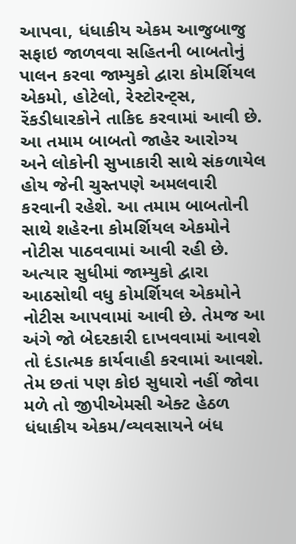આપવા, ધંધાકીય એકમ આજુબાજુ સફાઇ જાળવવા સહિતની બાબતોનું પાલન કરવા જામ્યુકો દ્વારા કોમર્શિયલ એકમો, હોટેલો, રેસ્ટોરન્ટ્સ, રેંકડીધારકોને તાકિદ કરવામાં આવી છે.
આ તમામ બાબતો જાહેર આરોગ્ય અને લોકોની સુખાકારી સાથે સંકળાયેલ હોય જેની ચુસ્તપણે અમલવારી કરવાની રહેશે. આ તમામ બાબતોની સાથે શહેરના કોમર્શિયલ એકમોને નોટીસ પાઠવવામાં આવી રહી છે. અત્યાર સુધીમાં જામ્યુકો દ્વારા આઠસોથી વધુ કોમર્શિયલ એકમોને નોટીસ આપવામાં આવી છે. તેમજ આ અંગે જો બેદરકારી દાખવવામાં આવશે તો દંડાત્મક કાર્યવાહી કરવામાં આવશે. તેમ છતાં પણ કોઇ સુધારો નહીં જોવા મળે તો જીપીએમસી એક્ટ હેઠળ ધંધાકીય એકમ/વ્યવસાયને બંધ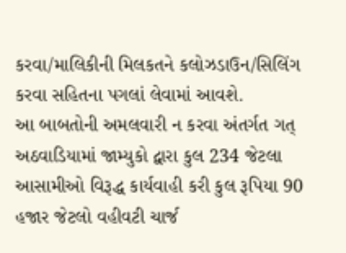કરવા/માલિકીની મિલકતને કલોઝડાઉન/સિલિંગ કરવા સહિતના પગલાં લેવામાં આવશે.
આ બાબતોની અમલવારી ન કરવા અંતર્ગત ગત્ અઠવાડિયામાં જામ્યુકો દ્વારા કુલ 234 જેટલા આસામીઓ વિરૂદ્ધ કાર્યવાહી કરી કુલ રૂપિયા 90 હજાર જેટલો વહીવટી ચાર્જ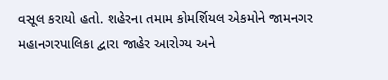વસૂલ કરાયો હતો. શહેરના તમામ કોમર્શિયલ એકમોને જામનગર મહાનગરપાલિકા દ્વારા જાહેર આરોગ્ય અને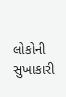લોકોની સુખાકારી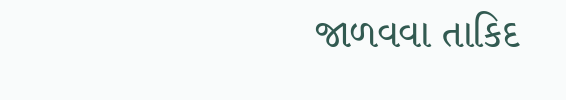જાળવવા તાકિદ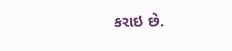કરાઇ છે.